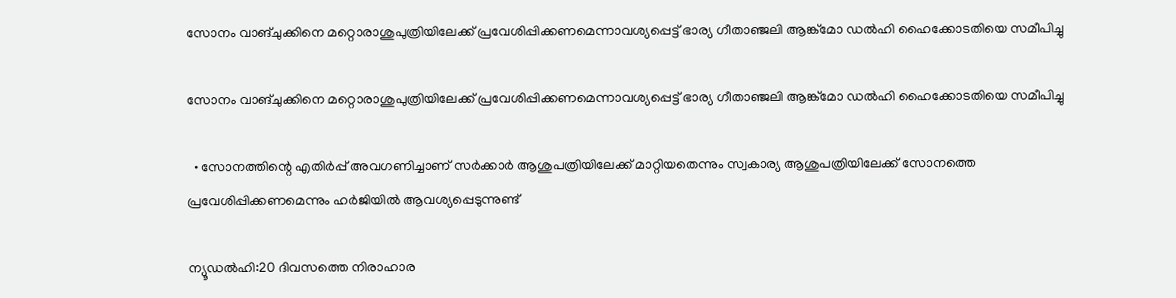സോനം വാങ്ചുക്കിനെ മറ്റൊരാശുപുത്രിയിലേക്ക് പ്രവേശിപ്പിക്കണമെന്നാവശ്യപ്പെട്ട് ഭാര്യ ഗീതാഞ്ജലി ആങ്ക്മോ ഡൽഹി ഹൈക്കോടതിയെ സമീപിച്ചു

സോനം വാങ്ചുക്കിനെ മറ്റൊരാശുപുത്രിയിലേക്ക് പ്രവേശിപ്പിക്കണമെന്നാവശ്യപ്പെട്ട് ഭാര്യ ഗീതാഞ്ജലി ആങ്ക്മോ ഡൽഹി ഹൈക്കോടതിയെ സമീപിച്ചു

  • സോനത്തിന്റെ എതിർപ്പ് അവഗണിച്ചാണ് സർക്കാർ ആശുപത്രിയിലേക്ക് മാറ്റിയതെന്നും സ്വകാര്യ ആശുപത്രിയിലേക്ക് സോനത്തെ പ്രവേശിപ്പിക്കണമെന്നും ഹർജിയിൽ ആവശ്യപ്പെടുന്നുണ്ട്

ന്യൂഡൽഹി:20 ദിവസത്തെ നിരാഹാര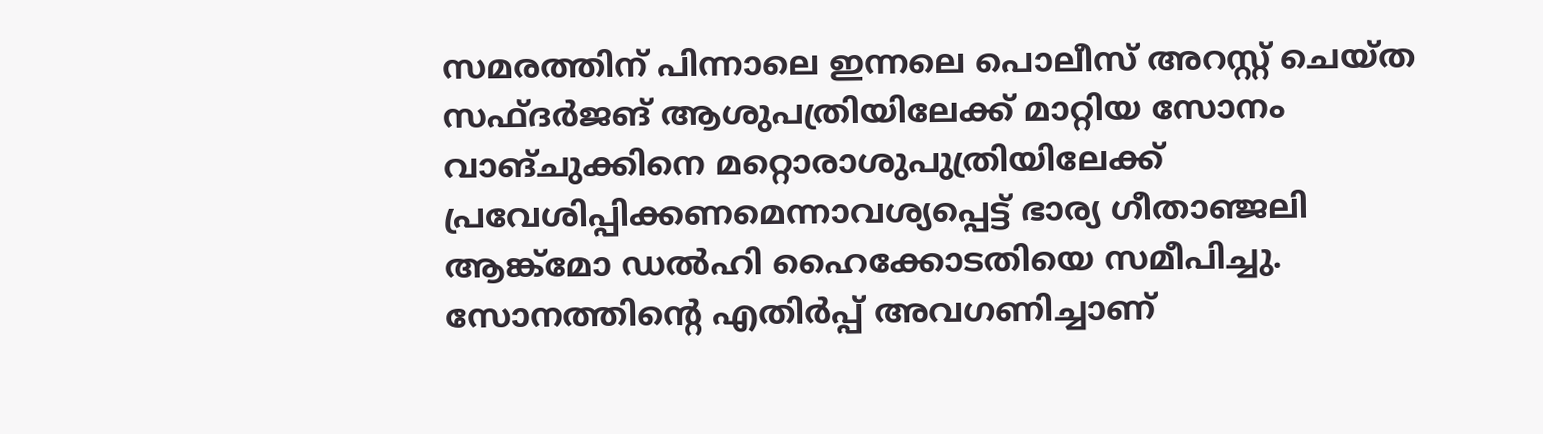സമരത്തിന് പിന്നാലെ ഇന്നലെ പൊലീസ് അറസ്റ്റ് ചെയ്ത സഫ്ദർജങ് ആശുപത്രിയിലേക്ക് മാറ്റിയ സോനം വാങ്ചുക്കിനെ മറ്റൊരാശുപുത്രിയിലേക്ക് പ്രവേശിപ്പിക്കണമെന്നാവശ്യപ്പെട്ട് ഭാര്യ ഗീതാഞ്ജലി ആങ്ക്മോ ഡൽഹി ഹൈക്കോടതിയെ സമീപിച്ചു. സോനത്തിന്റെ എതിർപ്പ് അവഗണിച്ചാണ്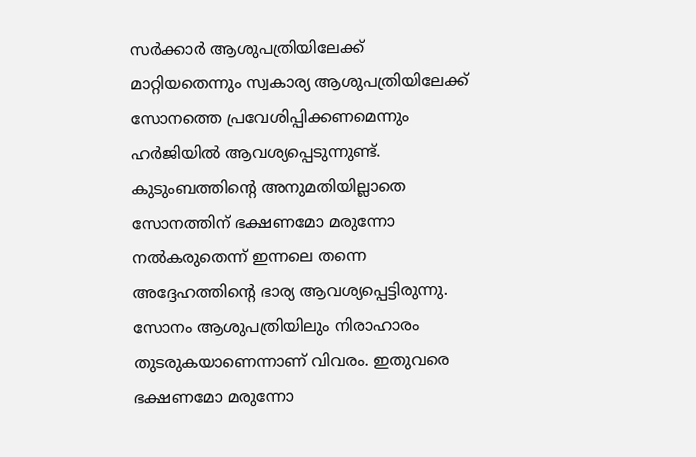സർക്കാർ ആശുപത്രിയിലേക്ക് മാറ്റിയതെന്നും സ്വകാര്യ ആശുപത്രിയിലേക്ക് സോനത്തെ പ്രവേശിപ്പിക്കണമെന്നും ഹർജിയിൽ ആവശ്യപ്പെടുന്നുണ്ട്. കുടുംബത്തിന്റെ അനുമതിയില്ലാതെ സോനത്തിന് ഭക്ഷണമോ മരുന്നോ നൽകരുതെന്ന് ഇന്നലെ തന്നെ അദ്ദേഹത്തിന്റെ ഭാര്യ ആവശ്യപ്പെട്ടിരുന്നു. സോനം ആശുപത്രിയിലും നിരാഹാരം തുടരുകയാണെന്നാണ് വിവരം. ഇതുവരെ ഭക്ഷണമോ മരുന്നോ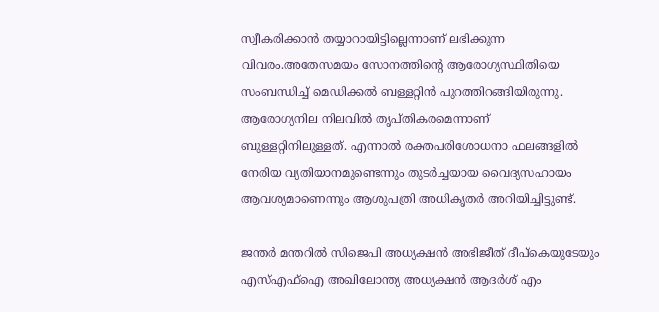സ്വീകരിക്കാൻ തയ്യാറായിട്ടില്ലെന്നാണ് ലഭിക്കുന്ന വിവരം.അതേസമയം സോനത്തിന്റെ ആരോഗ്യസ്ഥിതിയെ സംബന്ധിച്ച് മെഡിക്കൽ ബള്ളറ്റിൻ പുറത്തിറങ്ങിയിരുന്നു. ആരോഗ്യനില നിലവിൽ തൃപ്തികരമെന്നാണ് ബുള്ളറ്റിനിലുള്ളത്. എന്നാൽ രക്തപരിശോധനാ ഫലങ്ങളിൽ നേരിയ വ്യതിയാനമുണ്ടെന്നും തുടർച്ചയായ വൈദ്യസഹായം ആവശ്യമാണെന്നും ആശുപത്രി അധികൃതർ അറിയിച്ചിട്ടുണ്ട്.

ജന്തർ മന്തറിൽ സിജെപി അധ്യക്ഷൻ അഭിജീത് ദീപ്കെയുടേയും എസ്എഫ്ഐ അഖിലോന്ത്യ അധ്യക്ഷൻ ആദർശ് എം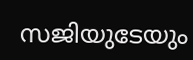സജിയുടേയും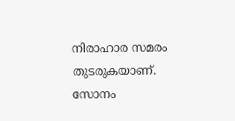നിരാഹാര സമരം തുടരുകയാണ്. സോനം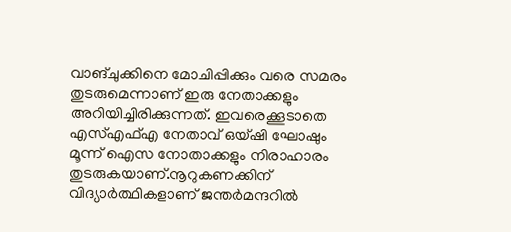വാങ്ചുക്കിനെ മോചിപ്പിക്കും വരെ സമരം തുടരുമെന്നാണ് ഇരു നേതാക്കളും അറിയിച്ചിരിക്കുന്നത്. ഇവരെക്കൂടാതെ എസ്എഫ്എ നേതാവ് ഒയ്ഷി ഘോഷും മൂന്ന് ഐസ നോതാക്കളും നിരാഹാരം തുടരുകയാണ്.നൂറുകണക്കിന് വിദ്യാർത്ഥികളാണ് ജന്തർമന്ദറിൽ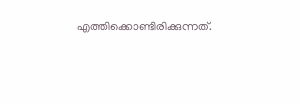എത്തിക്കൊണ്ടിരിക്കുന്നത്.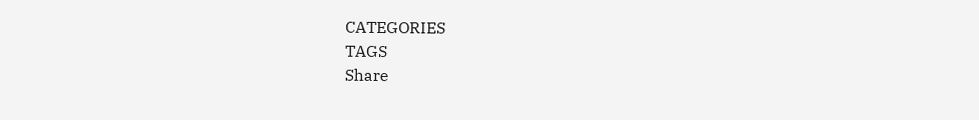CATEGORIES
TAGS
Share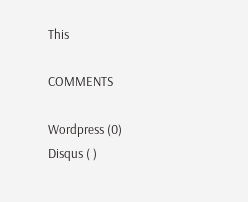This

COMMENTS

Wordpress (0)
Disqus ( )